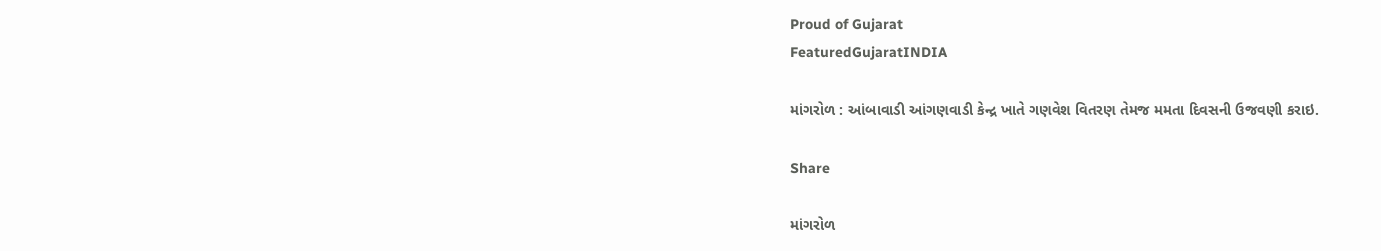Proud of Gujarat
FeaturedGujaratINDIA

માંગરોળ : આંબાવાડી આંગણવાડી કેન્દ્ર ખાતે ગણવેશ વિતરણ તેમજ મમતા દિવસની ઉજવણી કરાઇ.

Share

માંગરોળ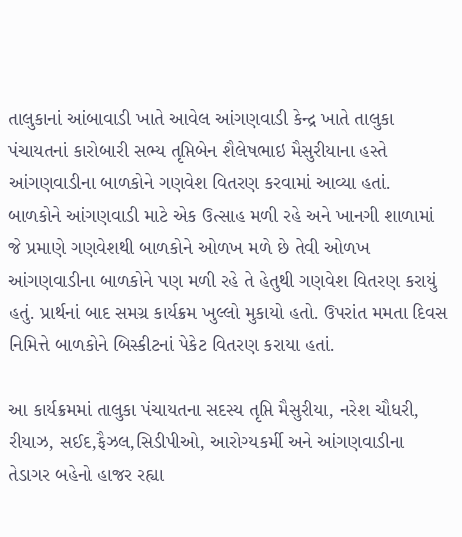તાલુકાનાં આંબાવાડી ખાતે આવેલ આંગણવાડી કેન્દ્ર ખાતે તાલુકા પંચાયતનાં કારોબારી સભ્ય તૃપ્તિબેન શૈલેષભાઇ મૈસુરીયાના હસ્તે આંગણવાડીના બાળકોને ગણવેશ વિતરણ કરવામાં આવ્યા હતાં. બાળકોને આંગણવાડી માટે એક ઉત્સાહ મળી રહે અને ખાનગી શાળામાં જે પ્રમાણે ગણવેશથી બાળકોને ઓળખ મળે છે તેવી ઓળખ આંગણવાડીના બાળકોને પણ મળી રહે તે હેતુથી ગણવેશ વિતરણ કરાયું હતું. પ્રાર્થનાં બાદ સમગ્ર કાર્યક્રમ ખુલ્લો મુકાયો હતો. ઉપરાંત મમતા દિવસ નિમિત્તે બાળકોને બિસ્કીટનાં પેકેટ વિતરણ કરાયા હતાં.

આ કાર્યક્રમમાં તાલુકા પંચાયતના સદસ્ય તૃપ્તિ મૈસુરીયા, નરેશ ચૌધરી, રીયાઝ, સઈદ,ફૈઝલ,સિડીપીઓ, આરોગ્યકર્મી અને આંગણવાડીના તેડાગર બહેનો હાજર રહ્યા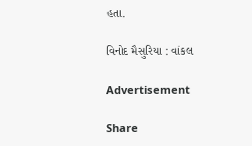હતા.

વિનોદ મૈસુરિયા : વાંકલ

Advertisement

Share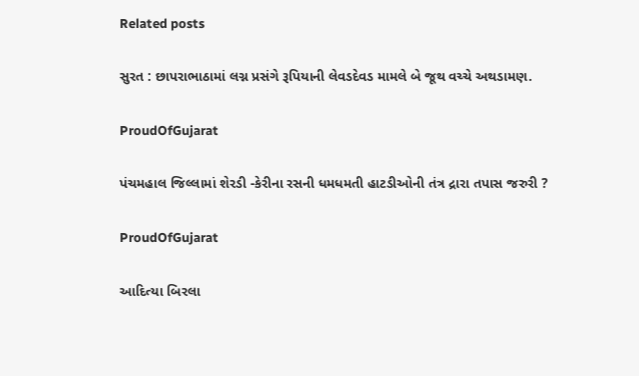Related posts

સુરત : છાપરાભાઠામાં લગ્ન પ્રસંગે રૂપિયાની લેવડદેવડ મામલે બે જૂથ વચ્ચે અથડામણ.

ProudOfGujarat

પંચમહાલ જિલ્લામાં શેરડી -કેરીના રસની ધમધમતી હાટડીઓની તંત્ર દ્રારા તપાસ જરુરી ?

ProudOfGujarat

આદિત્યા બિરલા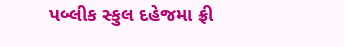પબ્લીક સ્કુલ દહેજમા ફ્રી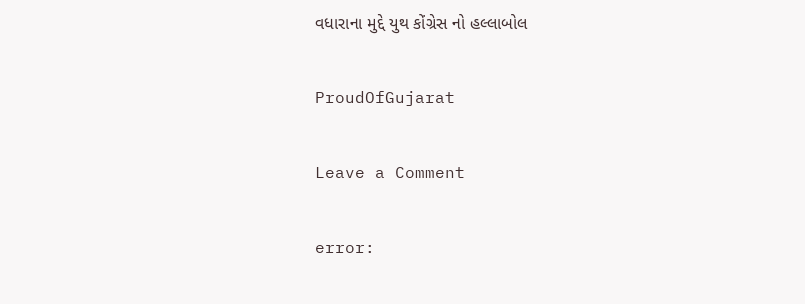વધારાના મુદ્દે યુથ કોંગ્રેસ નો હલ્લાબોલ

ProudOfGujarat

Leave a Comment

error: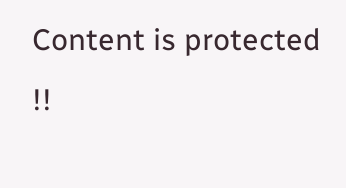Content is protected !!